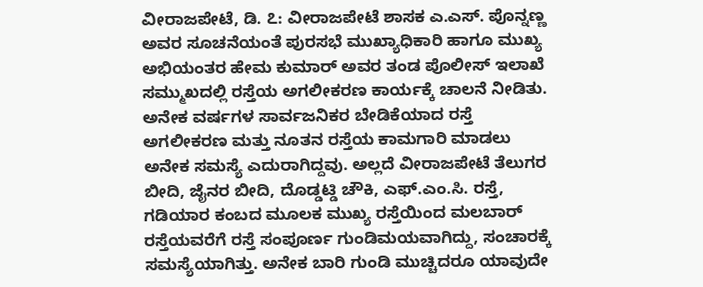ವೀರಾಜಪೇಟೆ, ಡಿ. ೭: ವೀರಾಜಪೇಟೆ ಶಾಸಕ ಎ.ಎಸ್. ಪೊನ್ನಣ್ಣ ಅವರ ಸೂಚನೆಯಂತೆ ಪುರಸಭೆ ಮುಖ್ಯಾಧಿಕಾರಿ ಹಾಗೂ ಮುಖ್ಯ ಅಭಿಯಂತರ ಹೇಮ ಕುಮಾರ್ ಅವರ ತಂಡ ಪೊಲೀಸ್ ಇಲಾಖೆ ಸಮ್ಮುಖದಲ್ಲಿ ರಸ್ತೆಯ ಅಗಲೀಕರಣ ಕಾರ್ಯಕ್ಕೆ ಚಾಲನೆ ನೀಡಿತು.
ಅನೇಕ ವರ್ಷಗಳ ಸಾರ್ವಜನಿಕರ ಬೇಡಿಕೆಯಾದ ರಸ್ತೆ ಅಗಲೀಕರಣ ಮತ್ತು ನೂತನ ರಸ್ತೆಯ ಕಾಮಗಾರಿ ಮಾಡಲು ಅನೇಕ ಸಮಸ್ಯೆ ಎದುರಾಗಿದ್ದವು. ಅಲ್ಲದೆ ವೀರಾಜಪೇಟೆ ತೆಲುಗರ ಬೀದಿ, ಜೈನರ ಬೀದಿ, ದೊಡ್ಡಟ್ಡಿ ಚೌಕಿ, ಎಫ್.ಎಂ.ಸಿ. ರಸ್ತೆ, ಗಡಿಯಾರ ಕಂಬದ ಮೂಲಕ ಮುಖ್ಯ ರಸ್ತೆಯಿಂದ ಮಲಬಾರ್ ರಸ್ತೆಯವರೆಗೆ ರಸ್ತೆ ಸಂಪೂರ್ಣ ಗುಂಡಿಮಯವಾಗಿದ್ದು, ಸಂಚಾರಕ್ಕೆ ಸಮಸ್ಯೆಯಾಗಿತ್ತು. ಅನೇಕ ಬಾರಿ ಗುಂಡಿ ಮುಚ್ಚಿದರೂ ಯಾವುದೇ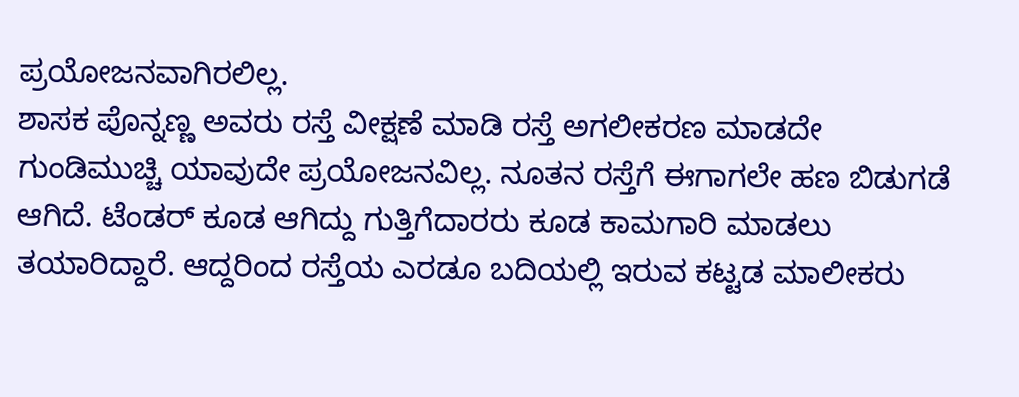ಪ್ರಯೋಜನವಾಗಿರಲಿಲ್ಲ.
ಶಾಸಕ ಪೊನ್ನಣ್ಣ ಅವರು ರಸ್ತೆ ವೀಕ್ಷಣೆ ಮಾಡಿ ರಸ್ತೆ ಅಗಲೀಕರಣ ಮಾಡದೇ ಗುಂಡಿಮುಚ್ಚಿ ಯಾವುದೇ ಪ್ರಯೋಜನವಿಲ್ಲ. ನೂತನ ರಸ್ತೆಗೆ ಈಗಾಗಲೇ ಹಣ ಬಿಡುಗಡೆ ಆಗಿದೆ. ಟೆಂಡರ್ ಕೂಡ ಆಗಿದ್ದು ಗುತ್ತಿಗೆದಾರರು ಕೂಡ ಕಾಮಗಾರಿ ಮಾಡಲು ತಯಾರಿದ್ದಾರೆ. ಆದ್ದರಿಂದ ರಸ್ತೆಯ ಎರಡೂ ಬದಿಯಲ್ಲಿ ಇರುವ ಕಟ್ಟಡ ಮಾಲೀಕರು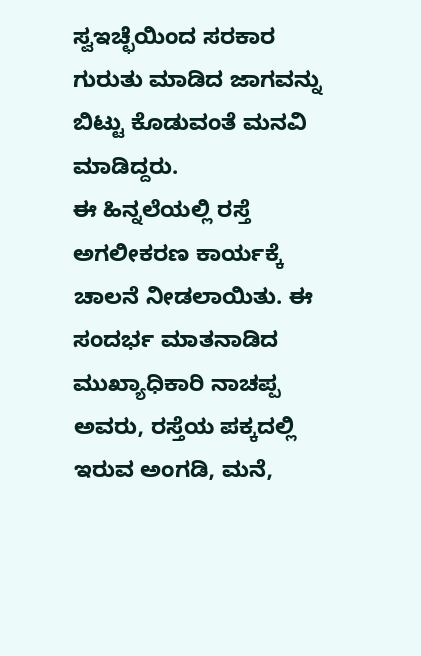ಸ್ವಇಚ್ಛೆಯಿಂದ ಸರಕಾರ ಗುರುತು ಮಾಡಿದ ಜಾಗವನ್ನು ಬಿಟ್ಟು ಕೊಡುವಂತೆ ಮನವಿ ಮಾಡಿದ್ದರು.
ಈ ಹಿನ್ನಲೆಯಲ್ಲಿ ರಸ್ತೆ ಅಗಲೀಕರಣ ಕಾರ್ಯಕ್ಕೆ ಚಾಲನೆ ನೀಡಲಾಯಿತು. ಈ ಸಂದರ್ಭ ಮಾತನಾಡಿದ ಮುಖ್ಯಾಧಿಕಾರಿ ನಾಚಪ್ಪ ಅವರು, ರಸ್ತೆಯ ಪಕ್ಕದಲ್ಲಿ ಇರುವ ಅಂಗಡಿ, ಮನೆ,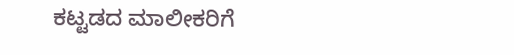ಕಟ್ಟಡದ ಮಾಲೀಕರಿಗೆ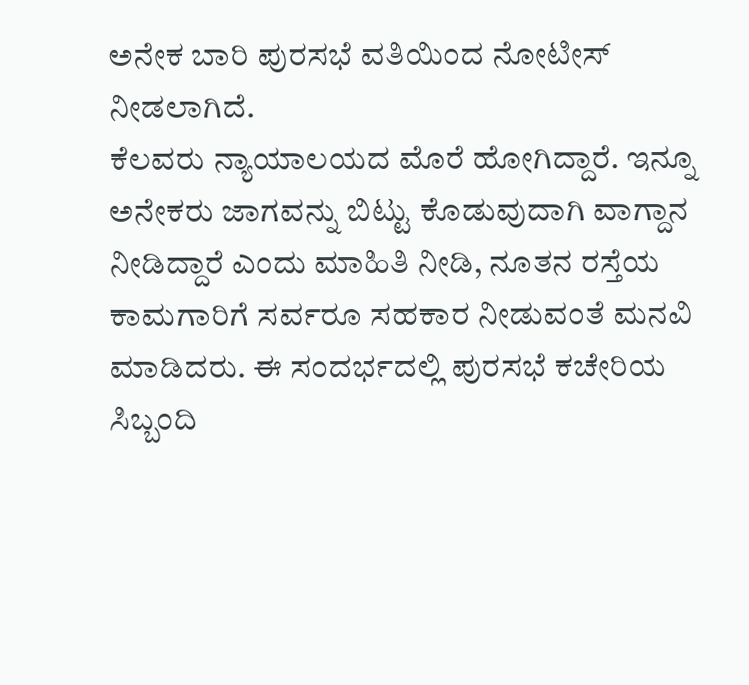ಅನೇಕ ಬಾರಿ ಪುರಸಭೆ ವತಿಯಿಂದ ನೋಟೀಸ್ ನೀಡಲಾಗಿದೆ.
ಕೆಲವರು ನ್ಯಾಯಾಲಯದ ಮೊರೆ ಹೋಗಿದ್ದಾರೆ. ಇನ್ನೂ ಅನೇಕರು ಜಾಗವನ್ನು ಬಿಟ್ಟು ಕೊಡುವುದಾಗಿ ವಾಗ್ದಾನ ನೀಡಿದ್ದಾರೆ ಎಂದು ಮಾಹಿತಿ ನೀಡಿ, ನೂತನ ರಸ್ತೆಯ ಕಾಮಗಾರಿಗೆ ಸರ್ವರೂ ಸಹಕಾರ ನೀಡುವಂತೆ ಮನವಿ ಮಾಡಿದರು. ಈ ಸಂದರ್ಭದಲ್ಲಿ ಪುರಸಭೆ ಕಚೇರಿಯ ಸಿಬ್ಬಂದಿ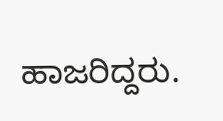ಹಾಜರಿದ್ದರು.